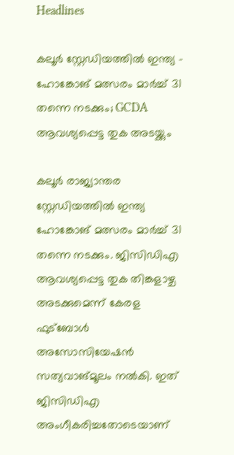Headlines

കലൂർ സ്റ്റേഡിയത്തിൽ ഇന്ത്യ – ഹോങ്കോങ് മത്സരം മാർച്ച് 31 തന്നെ നടക്കും; GCDA ആവശ്യപ്പെട്ട തുക അടയ്ക്കും

കലൂർ രാജ്യാന്തര സ്റ്റേഡിയത്തിൽ ഇന്ത്യ ഹോങ്കോങ് മത്സരം മാർച്ച് 31 തന്നെ നടക്കും. ജിസിഡിഎ ആവശ്യപ്പെട്ട തുക തിങ്കളാഴ്ച അടക്കുമെന്ന് കേരള ഫുട്ബോൾ അസോസിയേഷൻ സത്യവാങ്മൂലം നൽകി. ഇത് ജിസിഡിഎ അംഗീകരിച്ചതോടെയാണ്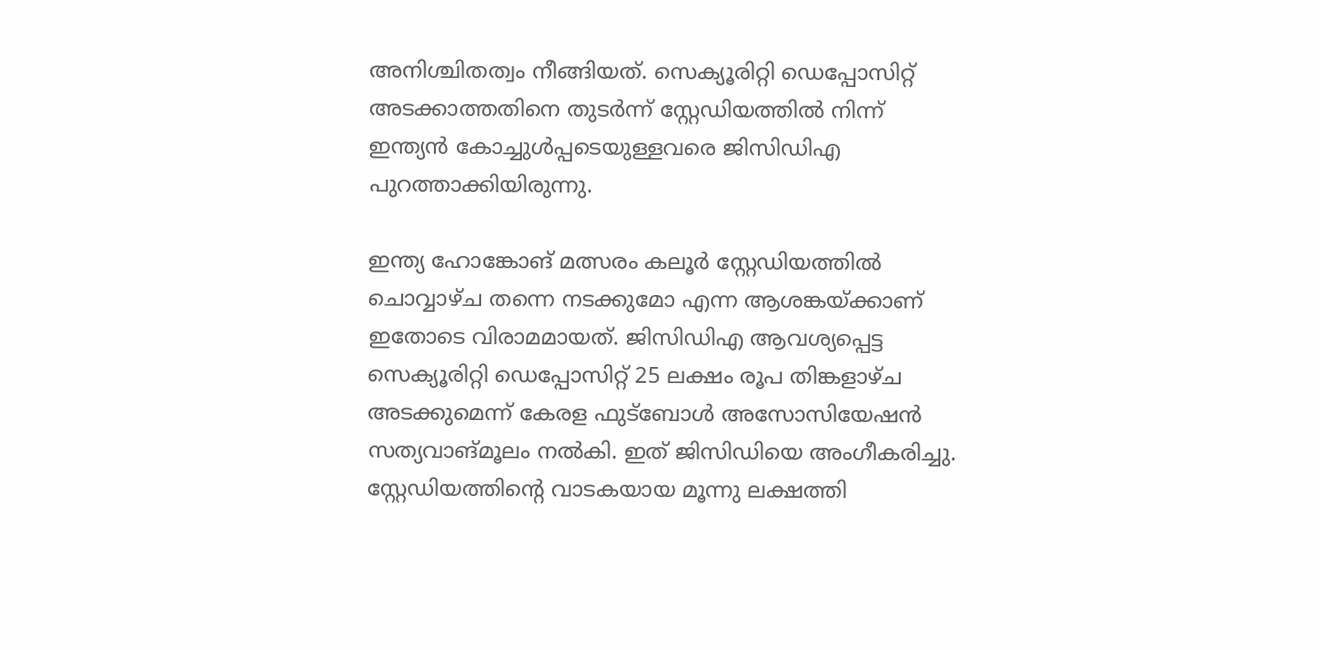അനിശ്ചിതത്വം നീങ്ങിയത്. സെക്യൂരിറ്റി ഡെപ്പോസിറ്റ് അടക്കാത്തതിനെ തുടർന്ന് സ്റ്റേഡിയത്തിൽ നിന്ന് ഇന്ത്യൻ കോച്ചുൾപ്പടെയുള്ളവരെ ജിസിഡിഎ പുറത്താക്കിയിരുന്നു.

ഇന്ത്യ ഹോങ്കോങ് മത്സരം കലൂർ സ്റ്റേഡിയത്തിൽ ചൊവ്വാഴ്ച തന്നെ നടക്കുമോ എന്ന ആശങ്കയ്ക്കാണ് ഇതോടെ വിരാമമായത്. ജിസിഡിഎ ആവശ്യപ്പെട്ട സെക്യൂരിറ്റി ഡെപ്പോസിറ്റ് 25 ലക്ഷം രൂപ തിങ്കളാഴ്ച അടക്കുമെന്ന് കേരള ഫുട്ബോൾ അസോസിയേഷൻ സത്യവാങ്മൂലം നൽകി. ഇത് ജിസിഡിയെ അംഗീകരിച്ചു. സ്റ്റേഡിയത്തിന്റെ വാടകയായ മൂന്നു ലക്ഷത്തി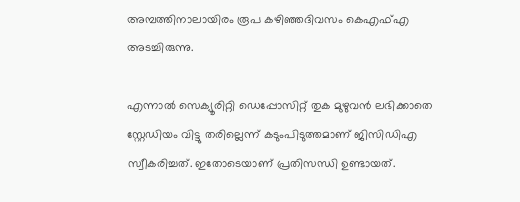അമ്പത്തിനാലായിരം രൂപ കഴിഞ്ഞദിവസം കെഎഫ്എ അടച്ചിരുന്നു.

എന്നാൽ സെക്യൂരിറ്റി ഡെപ്പോസിറ്റ് തുക മുഴുവൻ ലഭിക്കാതെ സ്റ്റേഡിയം വിട്ടു തരില്ലെന്ന് കടുംപിടുത്തമാണ് ജിസിഡിഎ സ്വീകരിച്ചത്. ഇതോടെയാണ് പ്രതിസന്ധി ഉണ്ടായത്.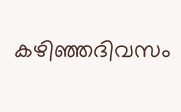കഴിഞ്ഞദിവസം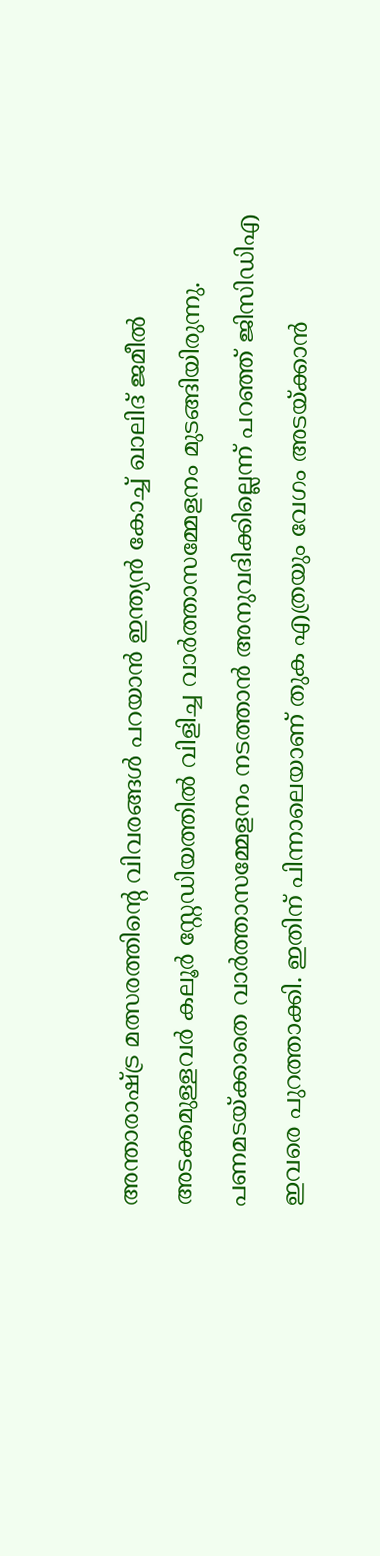അന്താരാഷ്ട്ര മത്സരത്തിൻ്റെ വിവരങ്ങൾ പറയാൻ ഇന്ത്യൻ കോച്ച് ഖാലിദ് ജമീൽ അടക്കമുള്ളവർ കലൂർ സ്റ്റേഡിയത്തിൽ വിളിച്ച വാർത്താസമ്മേളനം മുടങ്ങിയിരുന്നു. പണമടയ്ക്കാതെ വാർത്താസമ്മേളനം നടത്താൻ അനുവദിക്കില്ലെന്ന് പറഞ്ഞ് ജിസിഡിഎ ഇവരെ പുറത്താക്കി. ഇതിന് പിന്നാലെയാണ് തുക എത്രയും വേഗം അടയ്ക്കാൻ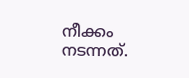നീക്കം നടന്നത്.